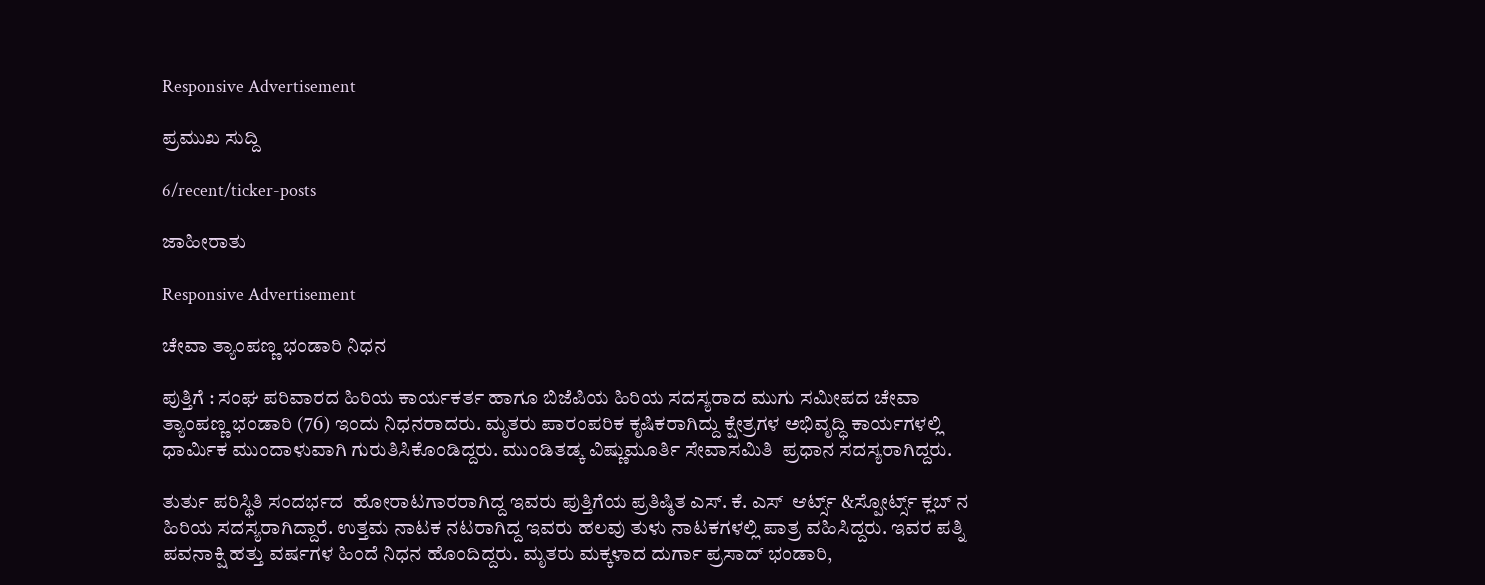Responsive Advertisement

ಪ್ರಮುಖ ಸುದ್ದಿ

6/recent/ticker-posts

ಜಾಹೀರಾತು

Responsive Advertisement

ಚೇವಾ ತ್ಯಾಂಪಣ್ಣ ಭಂಡಾರಿ ನಿಧನ

ಪುತ್ತಿಗೆ : ಸಂಘ ಪರಿವಾರದ ಹಿರಿಯ ಕಾರ್ಯಕರ್ತ ಹಾಗೂ ಬಿಜೆಪಿಯ ಹಿರಿಯ ಸದಸ್ಯರಾದ ಮುಗು ಸಮೀಪದ ಚೇವಾ ತ್ಯಾಂಪಣ್ಣ ಭಂಡಾರಿ (76) ಇಂದು ನಿಧನರಾದರು. ಮೃತರು ಪಾರಂಪರಿಕ ಕೃಷಿಕರಾಗಿದ್ದು ಕ್ಷೇತ್ರಗಳ ಅಭಿವೃದ್ಧಿ ಕಾರ್ಯಗಳಲ್ಲಿ ಧಾರ್ಮಿಕ ಮುಂದಾಳುವಾಗಿ ಗುರುತಿಸಿಕೊಂಡಿದ್ದರು. ಮುಂಡಿತಡ್ಕ ವಿಷ್ಣುಮೂರ್ತಿ ಸೇವಾಸಮಿತಿ  ಪ್ರಧಾನ ಸದಸ್ಯರಾಗಿದ್ದರು.

ತುರ್ತು ಪರಿಸ್ಥಿತಿ ಸಂದರ್ಭದ  ಹೋರಾಟಗಾರರಾಗಿದ್ದ ಇವರು ಪುತ್ತಿಗೆಯ ಪ್ರತಿಷ್ಠಿತ ಎಸ್. ಕೆ. ಎಸ್  ಆರ್ಟ್ಸ್ &ಸ್ಪೋರ್ಟ್ಸ್ ಕ್ಲಬ್ ನ ಹಿರಿಯ ಸದಸ್ಯರಾಗಿದ್ದಾರೆ. ಉತ್ತಮ ನಾಟಕ ನಟರಾಗಿದ್ದ ಇವರು ಹಲವು ತುಳು ನಾಟಕಗಳಲ್ಲಿ ಪಾತ್ರ ವಹಿಸಿದ್ದರು. ಇವರ ಪತ್ನಿ ಪವನಾಕ್ಷಿ ಹತ್ತು ವರ್ಷಗಳ ಹಿಂದೆ ನಿಧನ ಹೊಂದಿದ್ದರು. ಮೃತರು ಮಕ್ಕಳಾದ ದುರ್ಗಾ ಪ್ರಸಾದ್ ಭಂಡಾರಿ,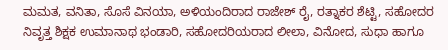ಮಮತ, ವನಿತಾ, ಸೊಸೆ ವಿನಯಾ, ಅಳಿಯಂದಿರಾದ ರಾಜೇಶ್ ರೈ, ರತ್ನಾಕರ ಶೆಟ್ಟಿ, ಸಹೋದರ ನಿವೃತ್ತ ಶಿಕ್ಷಕ ಉಮಾನಾಥ ಭಂಡಾರಿ, ಸಹೋದರಿಯರಾದ ಲೀಲಾ, ವಿನೋದ, ಸುಧಾ ಹಾಗೂ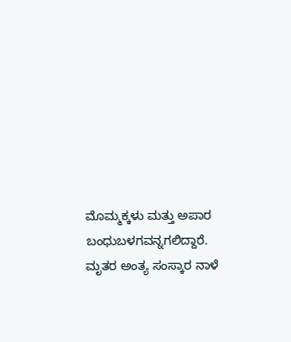ಮೊಮ್ಮಕ್ಕಳು ಮತ್ತು ಅಪಾರ ಬಂಧುಬಳಗವನ್ನಗಲಿದ್ದಾರೆ. ಮೃತರ ಅಂತ್ಯ ಸಂಸ್ಕಾರ ನಾಳೆ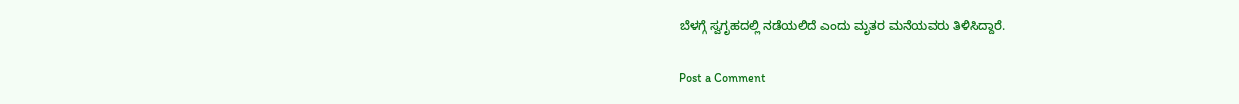ಬೆಳಗ್ಗೆ ಸ್ವಗೃಹದಲ್ಲಿ ನಡೆಯಲಿದೆ ಎಂದು ಮೃತರ‌ ಮನೆಯವರು ತಿಳಿಸಿದ್ದಾರೆ.

Post a Comment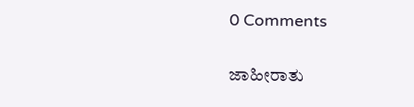0 Comments

ಜಾಹೀರಾತು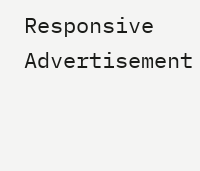Responsive Advertisement